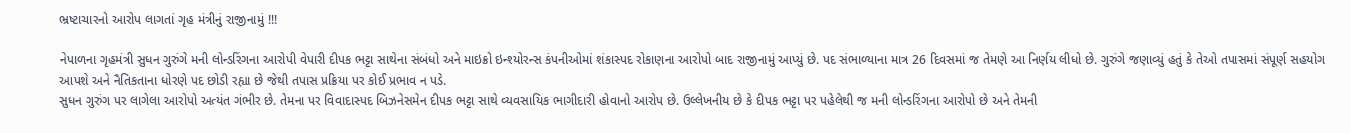ભ્રષ્ટાચારનો આરોપ લાગતાં ગૃહ મંત્રીનું રાજીનામું !!!

નેપાળના ગૃહમંત્રી સુધન ગુરુંગે મની લોન્ડરિંગના આરોપી વેપારી દીપક ભટ્ટા સાથેના સંબંધો અને માઇક્રો ઇન્શ્યોરન્સ કંપનીઓમાં શંકાસ્પદ રોકાણના આરોપો બાદ રાજીનામું આપ્યું છે. પદ સંભાળ્યાના માત્ર 26 દિવસમાં જ તેમણે આ નિર્ણય લીધો છે. ગુરુંગે જણાવ્યું હતું કે તેઓ તપાસમાં સંપૂર્ણ સહયોગ આપશે અને નૈતિકતાના ધોરણે પદ છોડી રહ્યા છે જેથી તપાસ પ્રક્રિયા પર કોઈ પ્રભાવ ન પડે.
સુધન ગુરુંગ પર લાગેલા આરોપો અત્યંત ગંભીર છે. તેમના પર વિવાદાસ્પદ બિઝનેસમેન દીપક ભટ્ટા સાથે વ્યવસાયિક ભાગીદારી હોવાનો આરોપ છે. ઉલ્લેખનીય છે કે દીપક ભટ્ટા પર પહેલેથી જ મની લોન્ડરિંગના આરોપો છે અને તેમની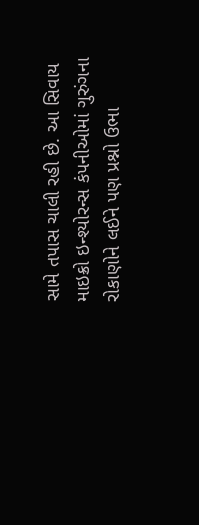સામે તપાસ ચાલી રહી છે. આ સિવાય માઇક્રો ઇન્શ્યોરન્સ કંપનીઓમાં ગુરુંગના રોકાણોને લઈને પણ પ્રશ્નો ઉભા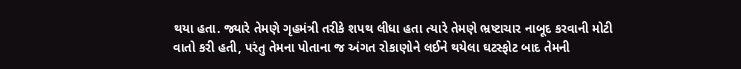થયા હતા. જ્યારે તેમણે ગૃહમંત્રી તરીકે શપથ લીધા હતા ત્યારે તેમણે ભ્રષ્ટાચાર નાબૂદ કરવાની મોટી વાતો કરી હતી, પરંતુ તેમના પોતાના જ અંગત રોકાણોને લઈને થયેલા ઘટસ્ફોટ બાદ તેમની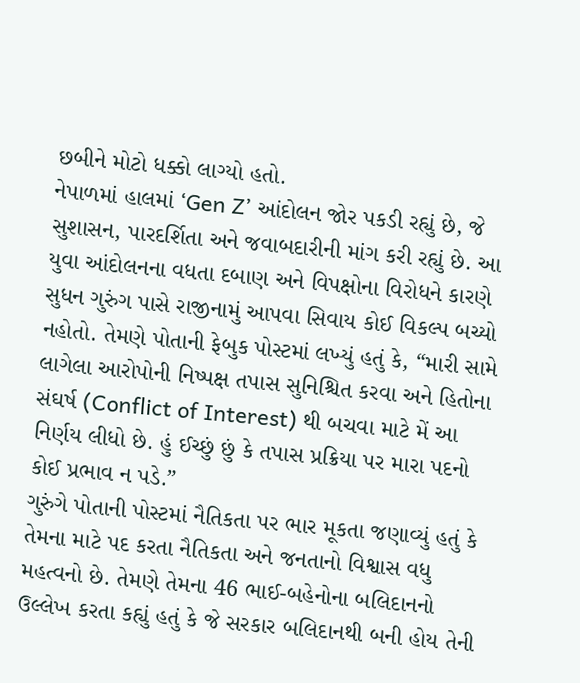છબીને મોટો ધક્કો લાગ્યો હતો.
નેપાળમાં હાલમાં ‘Gen Z’ આંદોલન જોર પકડી રહ્યું છે, જે સુશાસન, પારદર્શિતા અને જવાબદારીની માંગ કરી રહ્યું છે. આ યુવા આંદોલનના વધતા દબાણ અને વિપક્ષોના વિરોધને કારણે સુધન ગુરુંગ પાસે રાજીનામું આપવા સિવાય કોઈ વિકલ્પ બચ્યો નહોતો. તેમણે પોતાની ફેબુક પોસ્ટમાં લખ્યું હતું કે, “મારી સામે લાગેલા આરોપોની નિષ્પક્ષ તપાસ સુનિશ્ચિત કરવા અને હિતોના સંઘર્ષ (Conflict of Interest) થી બચવા માટે મેં આ નિર્ણય લીધો છે. હું ઈચ્છું છું કે તપાસ પ્રક્રિયા પર મારા પદનો કોઈ પ્રભાવ ન પડે.”
ગુરુંગે પોતાની પોસ્ટમાં નૈતિકતા પર ભાર મૂકતા જણાવ્યું હતું કે તેમના માટે પદ કરતા નૈતિકતા અને જનતાનો વિશ્વાસ વધુ મહત્વનો છે. તેમણે તેમના 46 ભાઈ-બહેનોના બલિદાનનો ઉલ્લેખ કરતા કહ્યું હતું કે જે સરકાર બલિદાનથી બની હોય તેની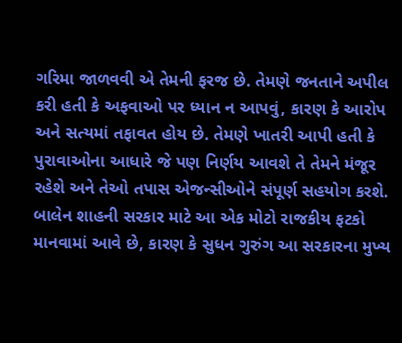ગરિમા જાળવવી એ તેમની ફરજ છે. તેમણે જનતાને અપીલ કરી હતી કે અફવાઓ પર ધ્યાન ન આપવું, કારણ કે આરોપ અને સત્યમાં તફાવત હોય છે. તેમણે ખાતરી આપી હતી કે પુરાવાઓના આધારે જે પણ નિર્ણય આવશે તે તેમને મંજૂર રહેશે અને તેઓ તપાસ એજન્સીઓને સંપૂર્ણ સહયોગ કરશે.
બાલેન શાહની સરકાર માટે આ એક મોટો રાજકીય ફટકો માનવામાં આવે છે, કારણ કે સુધન ગુરુંગ આ સરકારના મુખ્ય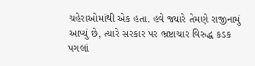ચહેરાઓમાંથી એક હતા. હવે જ્યારે તેમણે રાજીનામું આપ્યું છે, ત્યારે સરકાર પર ભ્રષ્ટાચાર વિરુદ્ધ કડક પગલાં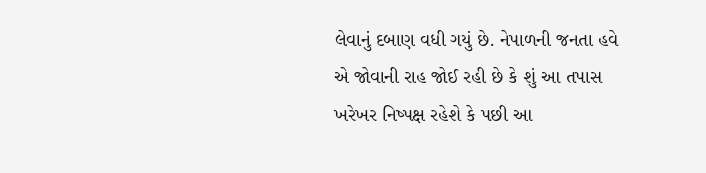લેવાનું દબાણ વધી ગયું છે. નેપાળની જનતા હવે એ જોવાની રાહ જોઈ રહી છે કે શું આ તપાસ ખરેખર નિષ્પક્ષ રહેશે કે પછી આ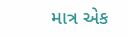માત્ર એક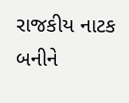રાજકીય નાટક બનીને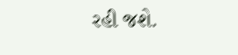રહી જશે.